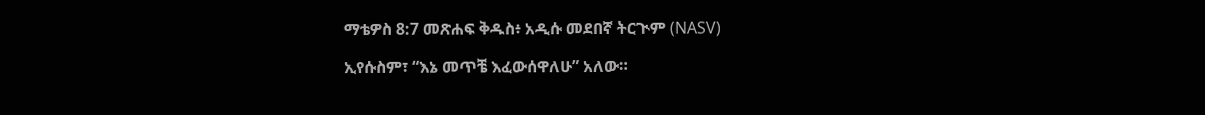ማቴዎስ 8:7 መጽሐፍ ቅዱስ፥ አዲሱ መደበኛ ትርጒም (NASV)

ኢየሱስም፣ “እኔ መጥቼ እፈውሰዋለሁ” አለው።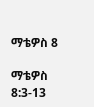ማቴዎስ 8

ማቴዎስ 8:3-13